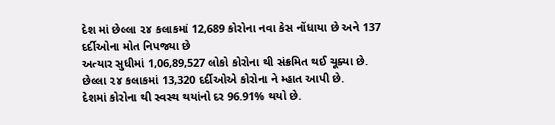દેશ માં છેલ્લા ૨૪ કલાકમાં 12,689 કોરોના નવા કેસ નોંધાયા છે અને 137 દર્દીઓના મોત નિપજ્યા છે
અત્યાર સુધીમાં 1,06,89,527 લોકો કોરોના થી સંક્રમિત થઈ ચૂક્યા છે.
છેલ્લા ૨૪ કલાકમાં 13,320 દર્દીઓએ કોરોના ને મ્હાત આપી છે.
દેશમાં કોરોના થી સ્વસ્થ થયાંનો દર 96.91% થયો છે.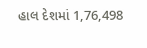હાલ દેશમાં 1,76,498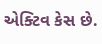એક્ટિવ કેસ છે.